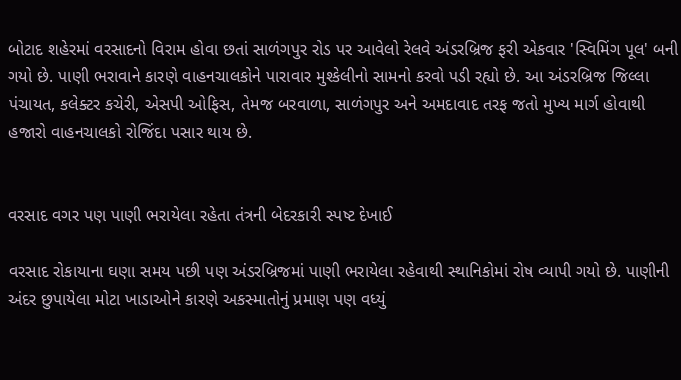બોટાદ શહેરમાં વરસાદનો વિરામ હોવા છતાં સાળંગપુર રોડ પર આવેલો રેલવે અંડરબ્રિજ ફરી એકવાર 'સ્વિમિંગ પૂલ' બની ગયો છે. પાણી ભરાવાને કારણે વાહનચાલકોને પારાવાર મુશ્કેલીનો સામનો કરવો પડી રહ્યો છે. આ અંડરબ્રિજ જિલ્લા પંચાયત, કલેક્ટર કચેરી, એસપી ઓફિસ, તેમજ બરવાળા, સાળંગપુર અને અમદાવાદ તરફ જતો મુખ્ય માર્ગ હોવાથી હજારો વાહનચાલકો રોજિંદા પસાર થાય છે.


વરસાદ વગર પણ પાણી ભરાયેલા રહેતા તંત્રની બેદરકારી સ્પષ્ટ દેખાઈ

વરસાદ રોકાયાના ઘણા સમય પછી પણ અંડરબ્રિજમાં પાણી ભરાયેલા રહેવાથી સ્થાનિકોમાં રોષ વ્યાપી ગયો છે. પાણીની અંદર છુપાયેલા મોટા ખાડાઓને કારણે અકસ્માતોનું પ્રમાણ પણ વધ્યું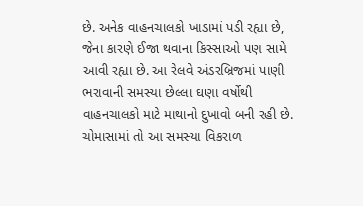છે. અનેક વાહનચાલકો ખાડામાં પડી રહ્યા છે, જેના કારણે ઈજા થવાના કિસ્સાઓ પણ સામે આવી રહ્યા છે. આ રેલવે અંડરબ્રિજમાં પાણી ભરાવાની સમસ્યા છેલ્લા ઘણા વર્ષોથી વાહનચાલકો માટે માથાનો દુખાવો બની રહી છે. ચોમાસામાં તો આ સમસ્યા વિકરાળ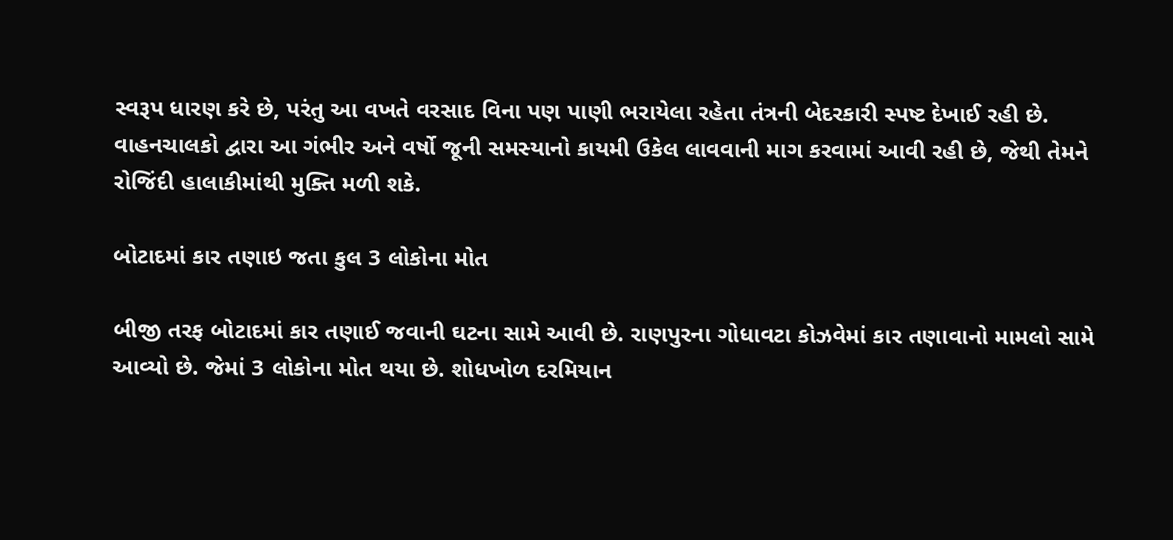સ્વરૂપ ધારણ કરે છે, પરંતુ આ વખતે વરસાદ વિના પણ પાણી ભરાયેલા રહેતા તંત્રની બેદરકારી સ્પષ્ટ દેખાઈ રહી છે. વાહનચાલકો દ્વારા આ ગંભીર અને વર્ષો જૂની સમસ્યાનો કાયમી ઉકેલ લાવવાની માગ કરવામાં આવી રહી છે, જેથી તેમને રોજિંદી હાલાકીમાંથી મુક્તિ મળી શકે.

બોટાદમાં કાર તણાઇ જતા કુલ 3 લોકોના મોત

બીજી તરફ બોટાદમાં કાર તણાઈ જવાની ઘટના સામે આવી છે. રાણપુરના ગોધાવટા કોઝવેમાં કાર તણાવાનો મામલો સામે આવ્યો છે. જેમાં 3 લોકોના મોત થયા છે. શોધખોળ દરમિયાન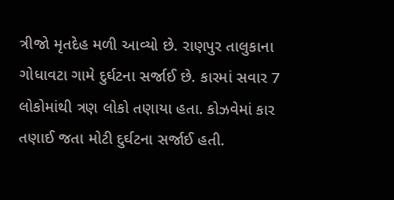ત્રીજો મૃતદેહ મળી આવ્યો છે. રાણપુર તાલુકાના ગોધાવટા ગામે દુર્ઘટના સર્જાઈ છે. કારમાં સવાર 7 લોકોમાંથી ત્રણ લોકો તણાયા હતા. કોઝવેમાં કાર તણાઈ જતા મોટી દુર્ઘટના સર્જાઈ હતી.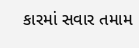કારમાં સવાર તમામ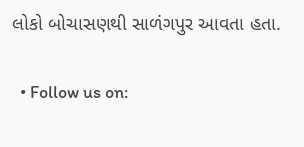લોકો બોચાસણથી સાળંગપુર આવતા હતા.

  • Follow us on: